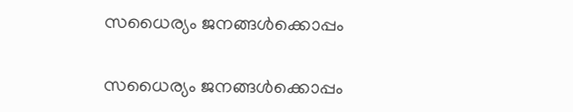സധൈര്യം ജനങ്ങൾക്കൊപ്പം

സധൈര്യം ജനങ്ങൾക്കൊപ്പം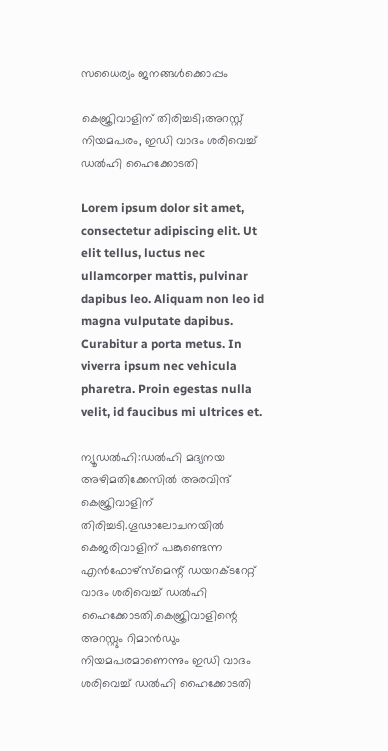സധൈര്യം ജനങ്ങൾക്കൊപ്പം

കെജ്രിവാളിന് തിരിച്ചടി;അറസ്റ്റ് നിയമപരം, ഇഡി വാദം ശരിവെച്ച് ഡല്‍ഹി ഹൈക്കോടതി

Lorem ipsum dolor sit amet, consectetur adipiscing elit. Ut elit tellus, luctus nec ullamcorper mattis, pulvinar dapibus leo. Aliquam non leo id magna vulputate dapibus. Curabitur a porta metus. In viverra ipsum nec vehicula pharetra. Proin egestas nulla velit, id faucibus mi ultrices et.

ന്യൂഡല്‍ഹി:ഡല്‍ഹി മദ്യനയ അഴിമതിക്കേസില്‍ അരവിന്ദ് കെജ്രിവാളിന് തിരിച്ചടി.ഗൂഢാലോചനയില്‍ കെജരിവാളിന് പങ്കുണ്ടെന്ന എന്‍ഫോഴ്‌സ്‌മെന്റ് ഡയറക്ടറേറ്റ് വാദം ശരിവെച്ച് ഡല്‍ഹി ഹൈക്കോടതി.കെജ്രിവാളിന്റെ അറസ്റ്റും റിമാന്‍ഡും നിയമപരമാണെന്നും ഇഡി വാദം ശരിവെച്ച് ഡല്‍ഹി ഹൈക്കോടതി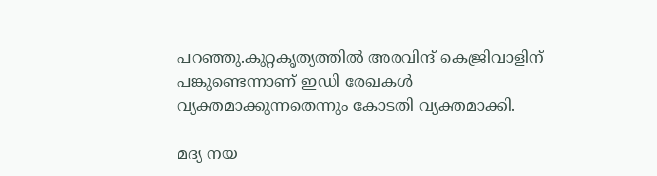പറഞ്ഞു.കുറ്റകൃത്യത്തില്‍ അരവിന്ദ് കെജ്രിവാളിന് പങ്കുണ്ടെന്നാണ് ഇഡി രേഖകള്‍ വ്യക്തമാക്കുന്നതെന്നും കോടതി വ്യക്തമാക്കി.

മദ്യ നയ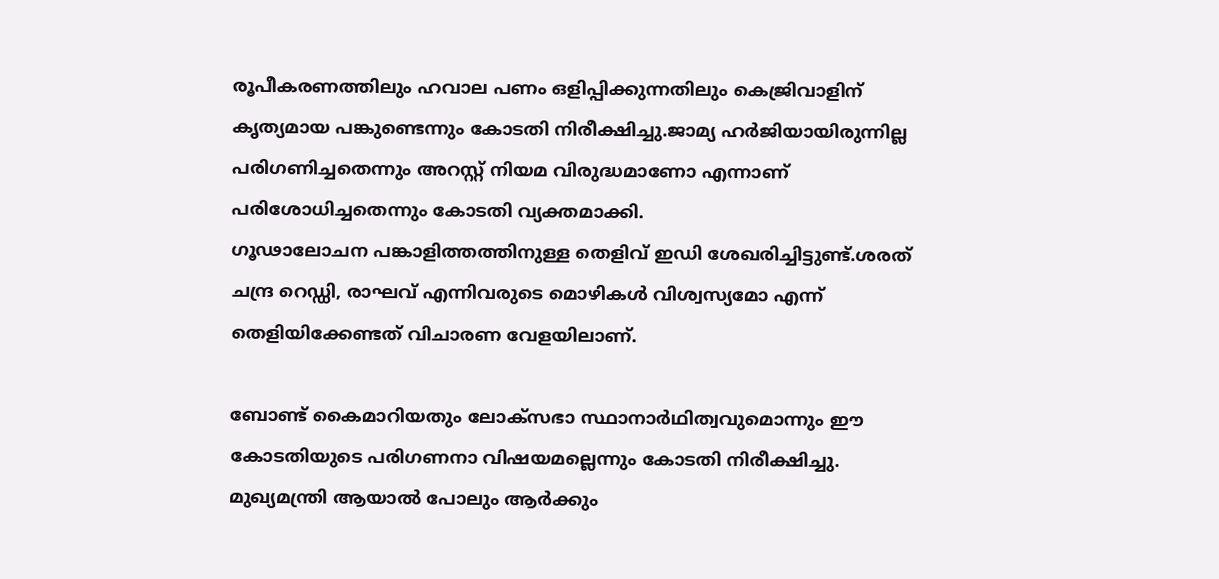രൂപീകരണത്തിലും ഹവാല പണം ഒളിപ്പിക്കുന്നതിലും കെജ്രിവാളിന് കൃത്യമായ പങ്കുണ്ടെന്നും കോടതി നിരീക്ഷിച്ചു.ജാമ്യ ഹര്‍ജിയായിരുന്നില്ല പരിഗണിച്ചതെന്നും അറസ്റ്റ് നിയമ വിരുദ്ധമാണോ എന്നാണ് പരിശോധിച്ചതെന്നും കോടതി വ്യക്തമാക്കി.
ഗൂഢാലോചന പങ്കാളിത്തത്തിനുള്ള തെളിവ് ഇഡി ശേഖരിച്ചിട്ടുണ്ട്.ശരത് ചന്ദ്ര റെഡ്ഡി, രാഘവ് എന്നിവരുടെ മൊഴികള്‍ വിശ്വസ്യമോ എന്ന് തെളിയിക്കേണ്ടത് വിചാരണ വേളയിലാണ്.

ബോണ്ട് കൈമാറിയതും ലോക്‌സഭാ സ്ഥാനാര്‍ഥിത്വവുമൊന്നും ഈ കോടതിയുടെ പരിഗണനാ വിഷയമല്ലെന്നും കോടതി നിരീക്ഷിച്ചു. മുഖ്യമന്ത്രി ആയാല്‍ പോലും ആര്‍ക്കും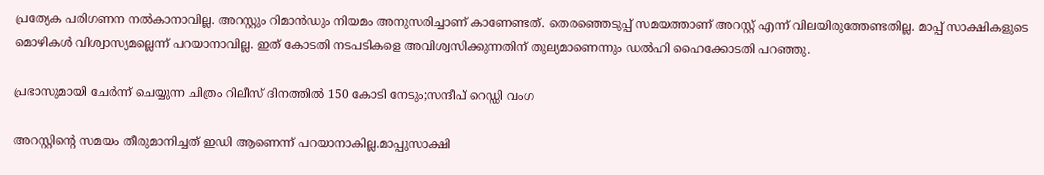പ്രത്യേക പരിഗണന നല്‍കാനാവില്ല. അറസ്റ്റും റിമാന്‍ഡും നിയമം അനുസരിച്ചാണ് കാണേണ്ടത്. തെരഞ്ഞെടുപ്പ് സമയത്താണ് അറസ്റ്റ് എന്ന് വിലയിരുത്തേണ്ടതില്ല. മാപ്പ് സാക്ഷികളുടെ മൊഴികള്‍ വിശ്വാസ്യമല്ലെന്ന് പറയാനാവില്ല. ഇത് കോടതി നടപടികളെ അവിശ്വസിക്കുന്നതിന് തുല്യമാണെന്നും ഡല്‍ഹി ഹൈക്കോടതി പറഞ്ഞു.

പ്രഭാസുമായി ചേര്‍ന്ന് ചെയ്യുന്ന ചിത്രം റിലീസ് ദിനത്തില്‍ 150 കോടി നേടും;സന്ദീപ് റെഡ്ഡി വംഗ

അറസ്റ്റിന്റെ സമയം തീരുമാനിച്ചത് ഇഡി ആണെന്ന് പറയാനാകില്ല.മാപ്പുസാക്ഷി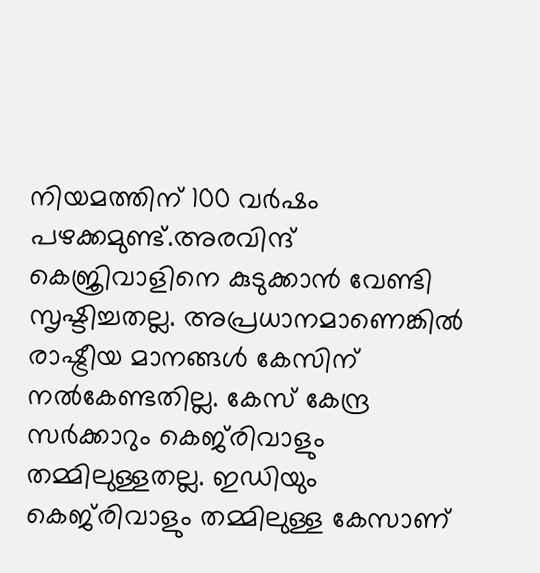നിയമത്തിന് 100 വര്‍ഷം പഴക്കമുണ്ട്.അരവിന്ദ് കെജ്രിവാളിനെ കുടുക്കാന്‍ വേണ്ടി സൃഷ്ടിച്ചതല്ല. അപ്രധാനമാണെങ്കില്‍ രാഷ്ട്രീയ മാനങ്ങള്‍ കേസിന് നല്‍കേണ്ടതില്ല. കേസ് കേന്ദ്ര സര്‍ക്കാറും കെജ്‌രിവാളും തമ്മിലുള്ളതല്ല. ഇഡിയും കെജ്‌രിവാളും തമ്മിലുള്ള കേസാണ്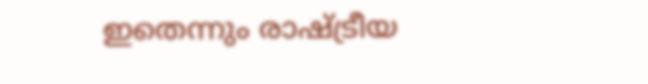ഇതെന്നും രാഷ്ട്രീയ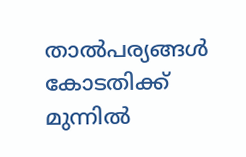താല്‍പര്യങ്ങള്‍ കോടതിക്ക് മുന്നില്‍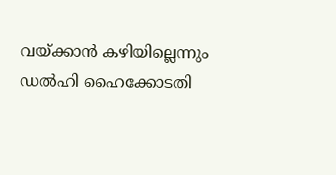വയ്ക്കാന്‍ കഴിയില്ലെന്നും ഡല്‍ഹി ഹൈക്കോടതി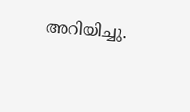അറിയിച്ചു.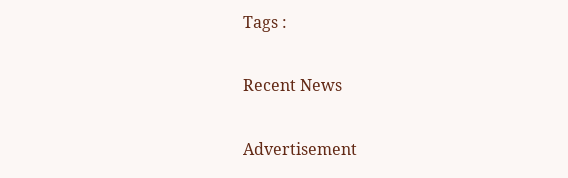Tags :

Recent News

Advertisement